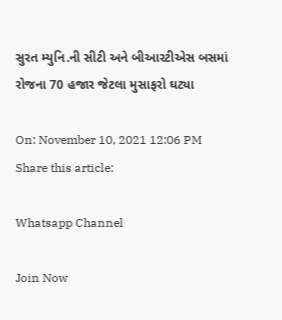સુરત મ્યુનિ.ની સીટી અને બીઆરટીએસ બસમાં રોજના 70 હજાર જેટલા મુસાફરો ઘટ્યા

On: November 10, 2021 12:06 PM
Share this article:

Whatsapp Channel

Join Now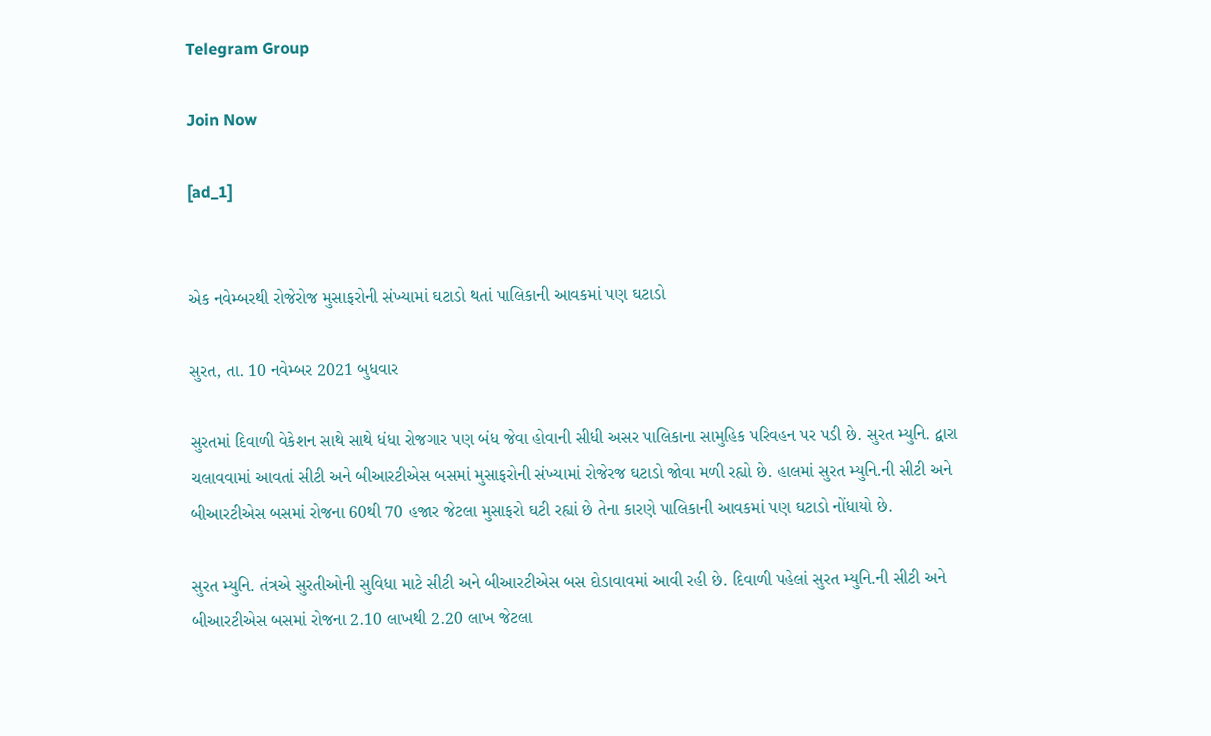Telegram Group

Join Now

[ad_1]


એક નવેમ્બરથી રોજેરોજ મુસાફરોની સંખ્યામાં ઘટાડો થતાં પાલિકાની આવકમાં પણ ઘટાડો

સુરત, તા. 10 નવેમ્બર 2021 બુધવાર

સુરતમાં દિવાળી વેકેશન સાથે સાથે ધંધા રોજગાર પણ બંધ જેવા હોવાની સીધી અસર પાલિકાના સામુહિક પરિવહન પર પડી છે. સુરત મ્યુનિ. દ્વારા ચલાવવામાં આવતાં સીટી અને બીઆરટીએસ બસમાં મુસાફરોની સંખ્યામાં રોજેરજ ઘટાડો જોવા મળી રહ્યો છે. હાલમાં સુરત મ્યુનિ.ની સીટી અને બીઆરટીએસ બસમાં રોજના 60થી 70 હજાર જેટલા મુસાફરો ઘટી રહ્યાં છે તેના કારણે પાલિકાની આવકમાં પણ ઘટાડો નોંધાયો છે.

સુરત મ્યુનિ. તંત્રએ સુરતીઓની સુવિધા માટે સીટી અને બીઆરટીએસ બસ દોડાવાવમાં આવી રહી છે. દિવાળી પહેલાં સુરત મ્યુનિ.ની સીટી અને બીઆરટીએસ બસમાં રોજના 2.10 લાખથી 2.20 લાખ જેટલા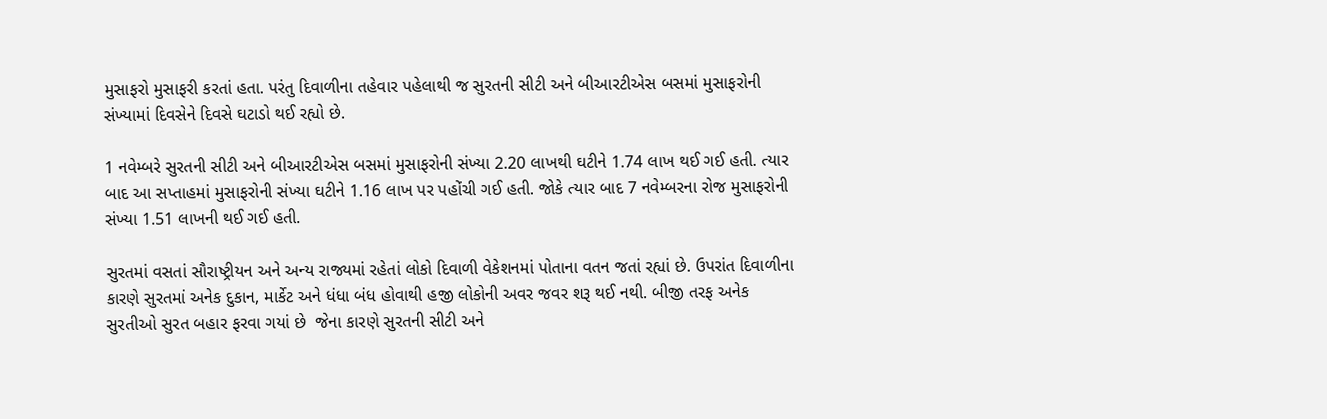મુસાફરો મુસાફરી કરતાં હતા. પરંતુ દિવાળીના તહેવાર પહેલાથી જ સુરતની સીટી અને બીઆરટીએસ બસમાં મુસાફરોની સંખ્યામાં દિવસેને દિવસે ઘટાડો થઈ રહ્યો છે.

1 નવેમ્બરે સુરતની સીટી અને બીઆરટીએસ બસમાં મુસાફરોની સંખ્યા 2.20 લાખથી ઘટીને 1.74 લાખ થઈ ગઈ હતી. ત્યાર બાદ આ સપ્તાહમાં મુસાફરોની સંખ્યા ઘટીને 1.16 લાખ પર પહોંચી ગઈ હતી. જોકે ત્યાર બાદ 7 નવેમ્બરના રોજ મુસાફરોની સંખ્યા 1.51 લાખની થઈ ગઈ હતી.

સુરતમાં વસતાં સૌરાષ્ટ્રીયન અને અન્ય રાજ્યમાં રહેતાં લોકો દિવાળી વેકેશનમાં પોતાના વતન જતાં રહ્યાં છે. ઉપરાંત દિવાળીના કારણે સુરતમાં અનેક દુકાન, માર્કેટ અને ધંધા બંધ હોવાથી હજી લોકોની અવર જવર શરૂ થઈ નથી. બીજી તરફ અનેક સુરતીઓ સુરત બહાર ફરવા ગયાં છે  જેના કારણે સુરતની સીટી અને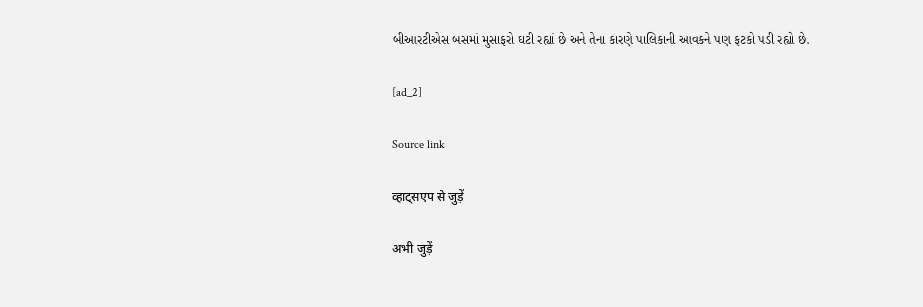બીઆરટીએસ બસમાં મુસાફરો ઘટી રહ્યાં છે અને તેના કારણે પાલિકાની આવકને પણ ફટકો પડી રહ્યો છે.

[ad_2]

Source link

व्हाट्सएप से जुड़ें

अभी जुड़ें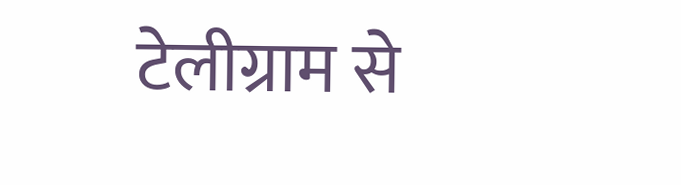टेलीग्राम से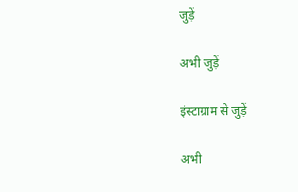जुड़ें

अभी जुड़ें

इंस्टाग्राम से जुड़ें

अभी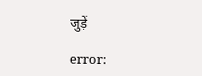जुड़ें

error: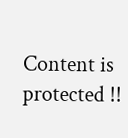Content is protected !!